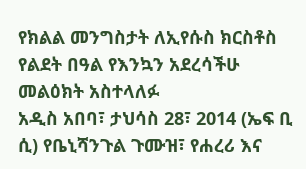የክልል መንግስታት ለኢየሱስ ክርስቶስ የልደት በዓል የእንኳን አደረሳችሁ መልዕክት አስተላለፉ
አዲስ አበባ፣ ታህሳስ 28፣ 2014 (ኤፍ ቢ ሲ) የቤኒሻንጉል ጉሙዝ፣ የሐረሪ እና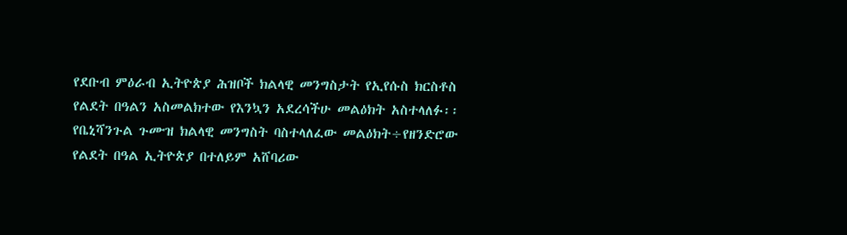የደቡብ ምዕራብ ኢትዮጵያ ሕዝቦች ክልላዊ መንግስታት የኢየሱስ ክርስቶስ የልደት በዓልን አስመልክተው የእንኳን አደረሳችሁ መልዕክት አስተላለፉ፡፡
የቤኒሻንጉል ጉሙዝ ክልላዊ መንግስት ባስተላለፈው መልዕክት÷የዘንድሮው የልደት በዓል ኢትዮጵያ በተለይም አሸባሪው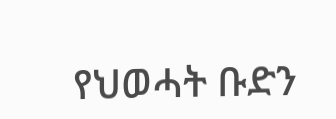የህወሓት ቡድን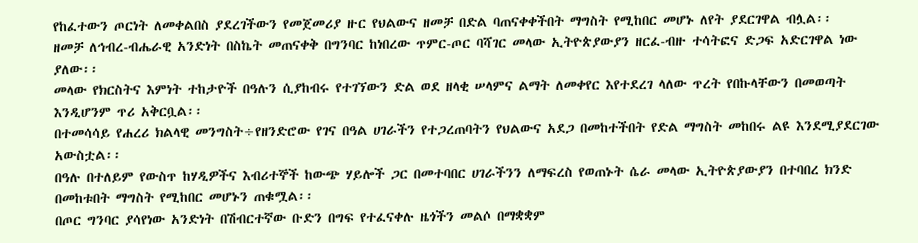የከፈተውን ጦርነት ለመቀልበስ ያደረገችውን የመጀመሪያ ዙር የህልውና ዘመቻ በድል ባጠናቀቀችበት ማግስት የሚከበር መሆኑ ለየት ያደርገዋል ብሏል፡፡
ዘመቻ ለኅብረ-ብሔራዊ አንድነት በስኬት መጠናቀቅ በግንባር ከነበረው ጥምር-ጦር ባሻገር መላው ኢትዮጵያውያን ዘርፈ-ብዙ ተሳትፎና ድጋፍ አድርገዋል ነው ያለው፡፡
መላው የክርስትና እምነት ተከታዮች በዓሉን ሲያከብሩ የተገኘውን ድል ወደ ዘላቂ ሠላምና ልማት ለመቀየር እየተደረገ ላለው ጥረት የበኩላቸውን በመወጣት እንዲሆንም ጥሪ አቅርቧል፡፡
በተመሳሳይ የሐረሪ ክልላዊ መንግስት÷የዘንድሮው የገና በዓል ሀገራችን የተጋረጠባትን የህልውና አደጋ በመከተችበት የድል ማግስት መከበሩ ልዩ እንደሚያደርገው አውስቷል፡፡
በዓሉ በተለይም የውስጥ ከሃዲዎችና እብሪተኞች ከውጭ ሃይሎች ጋር በመተባበር ሀገራችንን ለማፍረስ የወጠኑት ሴራ መላው ኢትዮጵያውያን በተባበረ ክንድ በመከቱበት ማግስት የሚከበር መሆኑን ጠቁሟል፡፡
በጦር ግንባር ያሳየነው አንድነት በሽብርተኛው ቡድን በግፍ የተፈናቀሉ ዜጎችን መልሶ በማቋቋም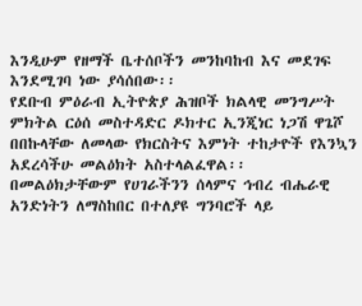እንዲሁም የዘማች ቤተሰቦችን መንከባከብ እና መደገፍ እንደሚገባ ነው ያሳሰበው፡፡
የደቡብ ምዕራብ ኢትዮጵያ ሕዝቦች ክልላዊ መንግሥት ምክትል ርዕሰ መስተዳድር ዶክተር ኢንጂነር ነጋሽ ዋጌሾ በበኩላቸው ለመላው የክርስትና እምነት ተከታዮች የእንኳን አደረሳችሁ መልዕክት አስተላልፈዋል፡፡
በመልዕክታቸውም የሀገራችንን ሰላምና ኅብረ ብሔራዊ አንድነትን ለማስከበር በተለያዩ ግንባሮች ላይ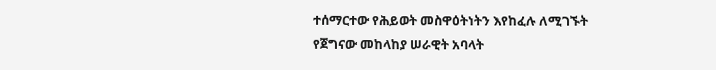ተሰማርተው የሕይወት መስዋዕትነትን እየከፈሉ ለሚገኙት የጀግናው መከላከያ ሠራዊት አባላት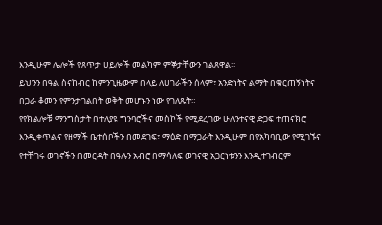እንዲሁም ሌሎች የጸጥታ ሀይሎች መልካም ምኞታቸውን ገልጸዋል፡፡
ይህንን በዓል ስናከብር ከምንጊዜውም በላይ ለሀገራችን ሰላም፣ አንድነትና ልማት በቁርጠኝነትና በጋራ ቆመን የምንታገልበት ወቅት መሆኑን ነው የገለጹት።
የየክልሎቹ ማንግስታት በተለያዩ ግንባሮችና መስኮች የሚደረገው ሁለንተናዊ ድጋፍ ተጠናክሮ እንዲቀጥልና የዘማች ቤተሰቦችን በመደገፍ፣ ማዕድ በማጋራት እንዲሁም በየአካባቢው የሚገኙና የተቸገሩ ወገኖችን በመርዳት በዓሉን አብሮ በማሳለፍ ወገናዊ አጋርነቱንን እንዲተገብርም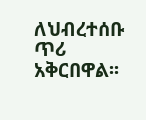ለህብረተሰቡ ጥሪ አቅርበዋል፡፡